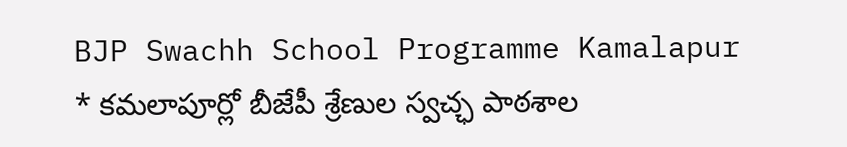BJP Swachh School Programme Kamalapur
* కమలాపూర్లో బీజేపీ శ్రేణుల స్వచ్ఛ పాఠశాల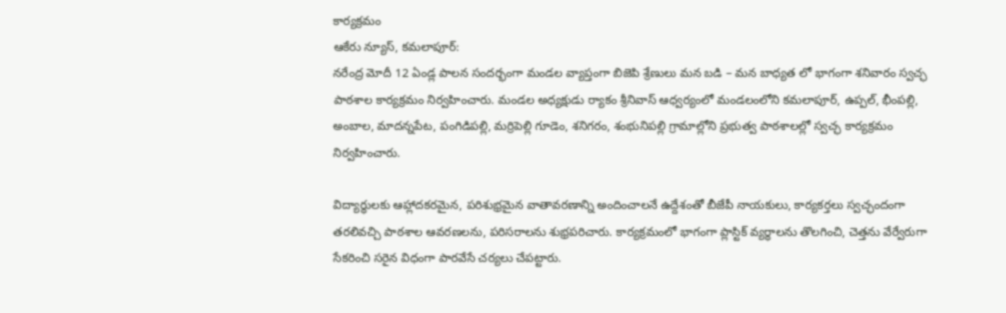కార్యక్రమం
ఆకేరు న్యూస్, కమలాపూర్:
నరేంద్ర మోదీ 12 ఏండ్ల పాలన సందర్భంగా మండల వ్యాప్తంగా బిజెపి శ్రేణులు మన బడి – మన బాధ్యత లో భాగంగా శనివారం స్వచ్ఛ పాఠశాల కార్యక్రమం నిర్వహించారు. మండల అధ్యక్షుడు ర్యాకం శ్రీనివాస్ ఆధ్వర్యంలో మండలంలోని కమలాపూర్, ఉప్పల్, భీంపల్లి, అంబాల, మాదన్నపేట, పంగిడిపల్లి, మర్రిపెల్లి గూడెం, శనిగరం, శంభునిపల్లి గ్రామాల్లోని ప్రభుత్వ పాఠశాలల్లో స్వచ్ఛ కార్యక్రమం నిర్వహించారు.

విద్యార్థులకు ఆహ్లాదకరమైన, పరిశుభ్రమైన వాతావరణాన్ని అందించాలనే ఉద్దేశంతో బీజేపీ నాయకులు, కార్యకర్తలు స్వచ్ఛందంగా తరలివచ్చి పాఠశాల ఆవరణలను, పరిసరాలను శుభ్రపరిచారు. కార్యక్రమంలో భాగంగా ప్లాస్టిక్ వ్యర్థాలను తొలగించి, చెత్తను వేర్వేరుగా సేకరించి సరైన విధంగా పారవేసే చర్యలు చేపట్టారు.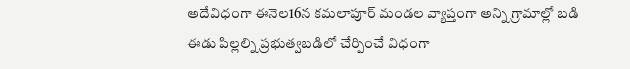అదేవిధంగా ఈనెల16న కమలాపూర్ మండల వ్యాప్తంగా అన్ని గ్రామాల్లో బడి ఈడు పిల్లల్ని ప్రభుత్వబడిలో చేర్పించే విధంగా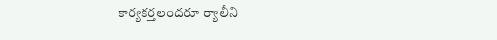కార్యకర్తలందరూ ర్యాలీని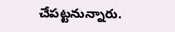చేపట్టనున్నారు.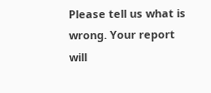Please tell us what is wrong. Your report will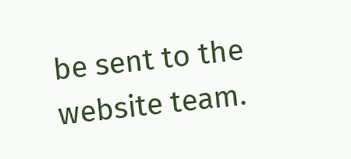be sent to the website team.